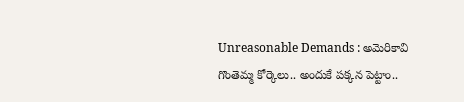Unreasonable Demands : అమెరికావి గొంతెమ్మ కోర్కెలు.. అందుకే పక్కన పెట్టాం..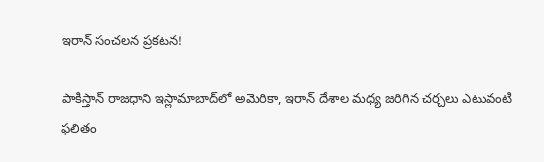ఇరాన్ సంచలన ప్రకటన!

పాకిస్తాన్‌ రాజధాని ఇస్లామాబాద్‌లో అమెరికా, ఇరాన్ దేశాల మధ్య జరిగిన చర్చలు ఎటువంటి ఫలితం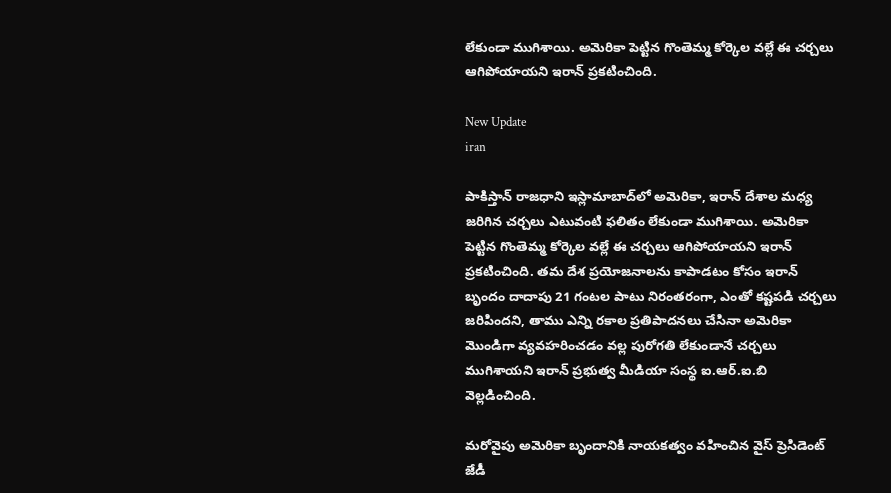లేకుండా ముగిశాయి. అమెరికా పెట్టిన గొంతెమ్మ కోర్కెల వల్లే ఈ చర్చలు ఆగిపోయాయని ఇరాన్ ప్రకటించింది.

New Update
iran

పాకిస్తాన్‌ రాజధాని ఇస్లామాబాద్‌లో అమెరికా, ఇరాన్ దేశాల మధ్య జరిగిన చర్చలు ఎటువంటి ఫలితం లేకుండా ముగిశాయి. అమెరికా పెట్టిన గొంతెమ్మ కోర్కెల వల్లే ఈ చర్చలు ఆగిపోయాయని ఇరాన్ ప్రకటించింది. తమ దేశ ప్రయోజనాలను కాపాడటం కోసం ఇరాన్ బృందం దాదాపు 21 గంటల పాటు నిరంతరంగా, ఎంతో కష్టపడి చర్చలు జరిపిందని, తాము ఎన్ని రకాల ప్రతిపాదనలు చేసినా అమెరికా మొండిగా వ్యవహరించడం వల్ల పురోగతి లేకుండానే చర్చలు ముగిశాయని ఇరాన్ ప్రభుత్వ మీడియా సంస్థ ఐ.ఆర్.ఐ.బి వెల్లడించింది.

మరోవైపు అమెరికా బృందానికి నాయకత్వం వహించిన వైస్ ప్రెసిడెంట్ జేడీ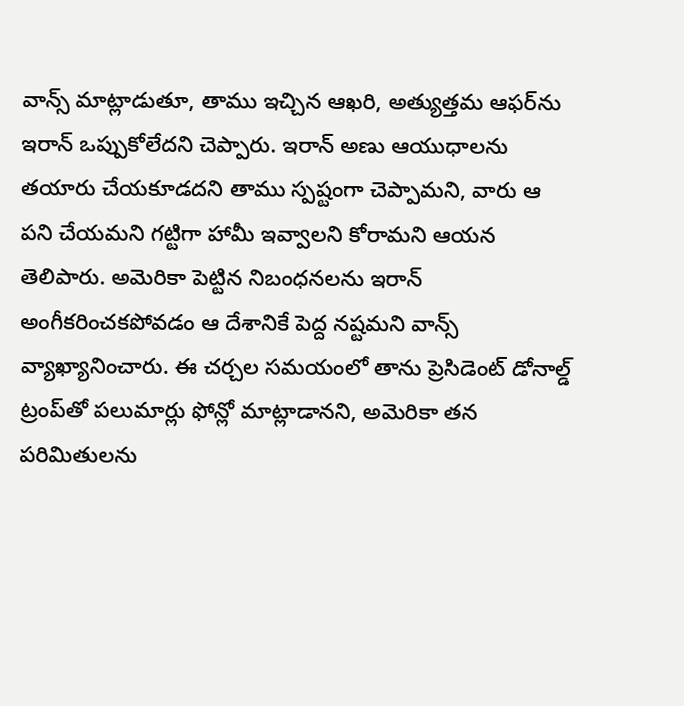వాన్స్ మాట్లాడుతూ, తాము ఇచ్చిన ఆఖరి, అత్యుత్తమ ఆఫర్‌ను ఇరాన్ ఒప్పుకోలేదని చెప్పారు. ఇరాన్ అణు ఆయుధాలను తయారు చేయకూడదని తాము స్పష్టంగా చెప్పామని, వారు ఆ పని చేయమని గట్టిగా హామీ ఇవ్వాలని కోరామని ఆయన తెలిపారు. అమెరికా పెట్టిన నిబంధనలను ఇరాన్ అంగీకరించకపోవడం ఆ దేశానికే పెద్ద నష్టమని వాన్స్ వ్యాఖ్యానించారు. ఈ చర్చల సమయంలో తాను ప్రెసిడెంట్ డోనాల్డ్ ట్రంప్‌తో పలుమార్లు ఫోన్లో మాట్లాడానని, అమెరికా తన పరిమితులను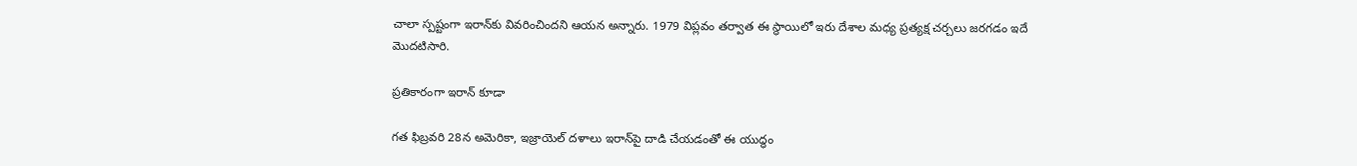చాలా స్పష్టంగా ఇరాన్‌కు వివరించిందని ఆయన అన్నారు. 1979 విప్లవం తర్వాత ఈ స్థాయిలో ఇరు దేశాల మధ్య ప్రత్యక్ష చర్చలు జరగడం ఇదే మొదటిసారి.

ప్రతికారంగా ఇరాన్ కూడా

గత ఫిబ్రవరి 28న అమెరికా, ఇజ్రాయెల్ దళాలు ఇరాన్‌పై దాడి చేయడంతో ఈ యుద్ధం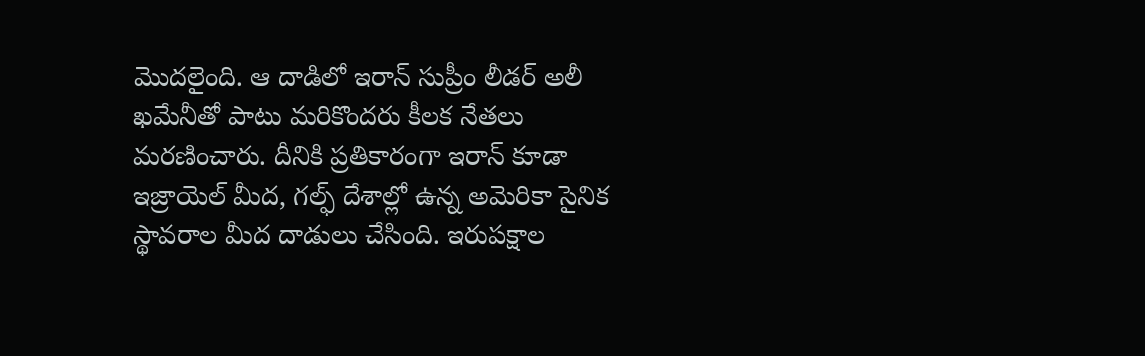మొదలైంది. ఆ దాడిలో ఇరాన్ సుప్రీం లీడర్ అలీ ఖమేనీతో పాటు మరికొందరు కీలక నేతలు మరణించారు. దీనికి ప్రతికారంగా ఇరాన్ కూడా ఇజ్రాయెల్ మీద, గల్ఫ్ దేశాల్లో ఉన్న అమెరికా సైనిక స్థావరాల మీద దాడులు చేసింది. ఇరుపక్షాల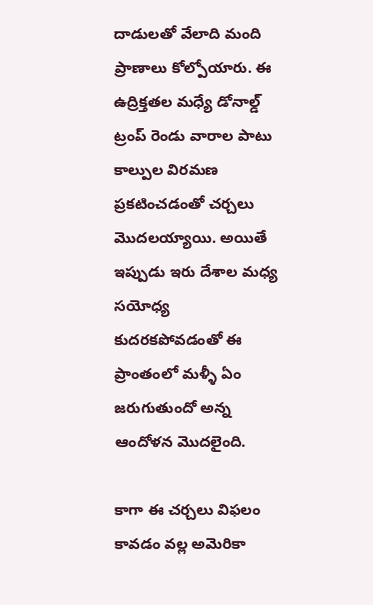దాడులతో వేలాది మంది ప్రాణాలు కోల్పోయారు. ఈ ఉద్రిక్తతల మధ్యే డోనాల్డ్ ట్రంప్ రెండు వారాల పాటు కాల్పుల విరమణ ప్రకటించడంతో చర్చలు మొదలయ్యాయి. అయితే ఇప్పుడు ఇరు దేశాల మధ్య సయోధ్య కుదరకపోవడంతో ఈ ప్రాంతంలో మళ్ళీ ఏం జరుగుతుందో అన్న ఆందోళన మొదలైంది.

కాగా ఈ చర్చలు విఫలం కావడం వల్ల అమెరికా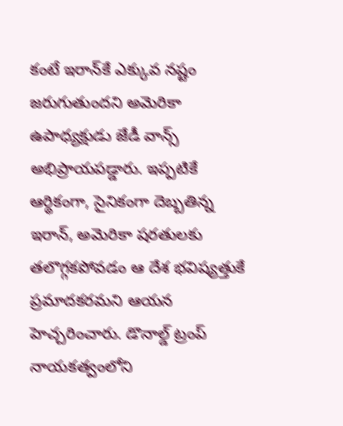కంటే ఇరాన్‌కే ఎక్కువ నష్టం జరుగుతుందని అమెరికా ఉపాధ్యక్షుడు జేడీ వాన్స్ అభిప్రాయపడ్డారు. ఇప్పటికే ఆర్థికంగా, సైనికంగా దెబ్బతిన్న ఇరాన్, అమెరికా షరతులకు తలొగ్గకపోవడం ఆ దేశ భవిష్యత్తుకే ప్రమాదకరమని ఆయన హెచ్చరించారు. డొనాల్డ్ ట్రంప్ నాయకత్వంలోని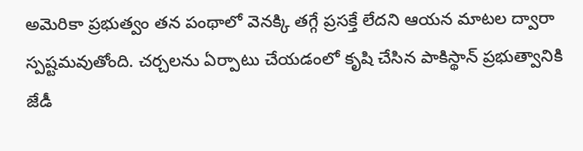అమెరికా ప్రభుత్వం తన పంథాలో వెనక్కి తగ్గే ప్రసక్తే లేదని ఆయన మాటల ద్వారా స్పష్టమవుతోంది. చర్చలను ఏర్పాటు చేయడంలో కృషి చేసిన పాకిస్థాన్ ప్రభుత్వానికి జేడీ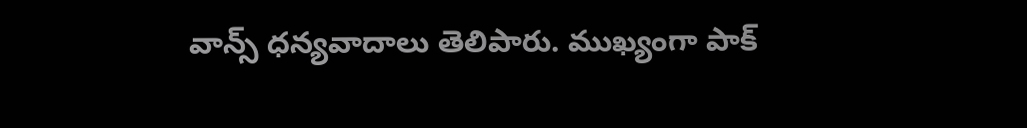వాన్స్ ధన్యవాదాలు తెలిపారు. ముఖ్యంగా పాక్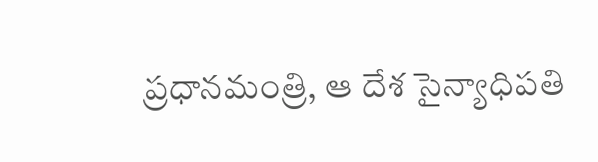ప్రధానమంత్రి, ఆ దేశ సైన్యాధిపతి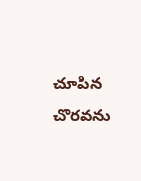చూపిన చొరవను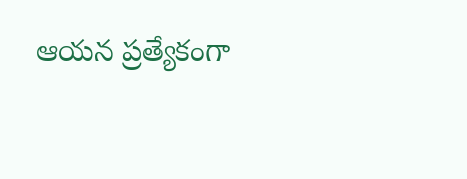ఆయన ప్రత్యేకంగా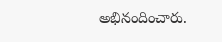అభినందించారు.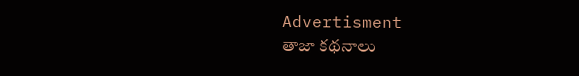Advertisment
తాజా కథనాలు